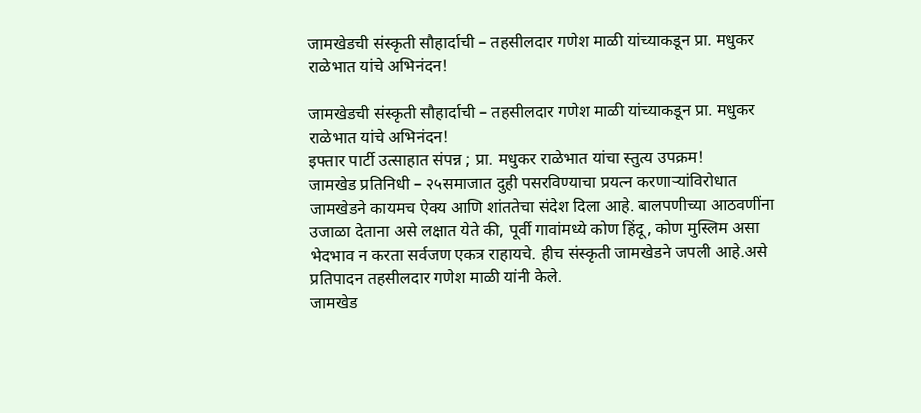जामखेडची संस्कृती सौहार्दाची – तहसीलदार गणेश माळी यांच्याकडून प्रा. मधुकर राळेभात यांचे अभिनंदन!

जामखेडची संस्कृती सौहार्दाची – तहसीलदार गणेश माळी यांच्याकडून प्रा. मधुकर राळेभात यांचे अभिनंदन!
इफ्तार पार्टी उत्साहात संपन्न ; प्रा. मधुकर राळेभात यांचा स्तुत्य उपक्रम!
जामखेड प्रतिनिधी – २५समाजात दुही पसरविण्याचा प्रयत्न करणाऱ्यांविरोधात जामखेडने कायमच ऐक्य आणि शांततेचा संदेश दिला आहे. बालपणीच्या आठवणींना उजाळा देताना असे लक्षात येते की, पूर्वी गावांमध्ये कोण हिंदू, कोण मुस्लिम असा भेदभाव न करता सर्वजण एकत्र राहायचे. हीच संस्कृती जामखेडने जपली आहे.असे प्रतिपादन तहसीलदार गणेश माळी यांनी केले.
जामखेड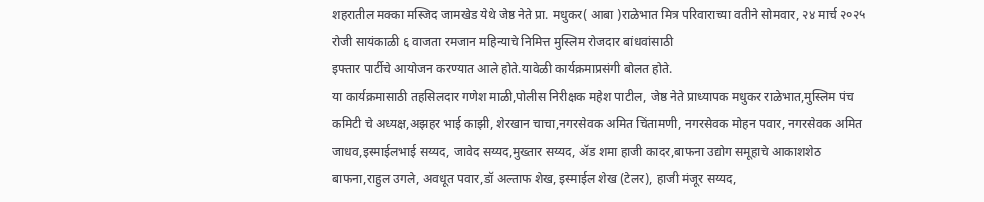शहरातील मक्का मस्जिद जामखेड येथे जेष्ठ नेते प्रा. मधुकर( आबा )राळेभात मित्र परिवाराच्या वतीने सोमवार, २४ मार्च २०२५ रोजी सायंकाळी ६ वाजता रमजान महिन्याचे निमित्त मुस्लिम रोजदार बांधवांसाठी
इफ्तार पार्टीचे आयोजन करण्यात आले होते.यावेळी कार्यक्रमाप्रसंगी बोलत होते.
या कार्यक्रमासाठी तहसिलदार गणेश माळी,पोलीस निरीक्षक महेश पाटील, जेष्ठ नेते प्राध्यापक मधुकर राळेभात,मुस्लिम पंच कमिटी चे अध्यक्ष,अझहर भाई काझी, शेरखान चाचा,नगरसेवक अमित चिंतामणी, नगरसेवक मोहन पवार, नगरसेवक अमित जाधव,इस्माईलभाई सय्यद, जावेद सय्यद,मुख्तार सय्यद, ॲड शमा हाजी कादर,बाफना उद्योग समूहाचे आकाशशेठ बाफना,राहुल उगले, अवधूत पवार,डॉ अल्ताफ शेख, इस्माईल शेख (टेलर), हाजी मंजूर सय्यद,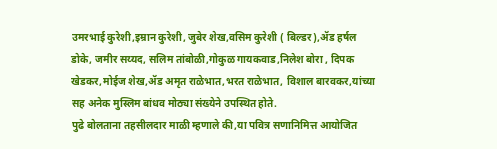उमरभाई कुरेशी,इम्रान कुरेशी, जुबेर शेख,वसिम कुरेशी ( बिल्डर),ॲड हर्षल डोके, जमीर सय्यद, सलिम तांबोळी,गोकुळ गायकवाड,निलेश बोरा , दिपक खेडकर,मोईज शेख,ॲड अमृत राळेभात,भरत राळेभात, विशाल बारवकर,यांच्या सह अनेक मुस्लिम बांधव मोठ्या संख्येने उपस्थित होते.
पुढे बोलताना तहसीलदार माळी म्हणाले की,या पवित्र सणानिमित्त आयोजित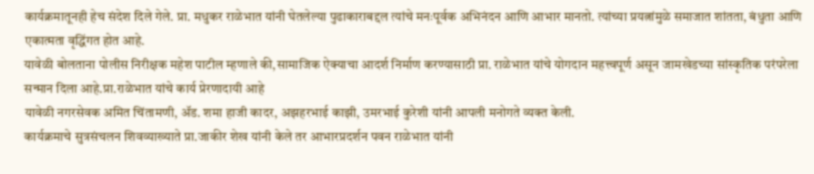कार्यक्रमातूनही हेच संदेश दिले गेले. प्रा. मधुकर राळेभात यांनी घेतलेल्या पुढाकाराबद्दल त्यांचे मनःपूर्वक अभिनंदन आणि आभार मानतो. त्यांच्या प्रयत्नांमुळे समाजात शांतता, बंधुता आणि एकात्मता वृद्धिंगत होत आहे.
यावेळी बोलताना पोलीस निरीक्षक महेश पाटील म्हणाले की,सामाजिक ऐक्याचा आदर्श निर्माण करण्यासाठी प्रा. राळेभात यांचे योगदान महत्त्वपूर्ण असून जामखेडच्या सांस्कृतिक परंपरेला सन्मान दिला आहे.प्रा.राळेभात यांचे कार्य प्रेरणादायी आहे
यावेळी नगरसेवक अमित चिंतामणी, ॲड. शमा हाजी कादर, अझहरभाई काझी, उमरभाई कुरेशी यांनी आपली मनोगते व्यक्त केली.
कार्यक्रमाचे सुत्रसंचलन शिवव्याख्याते प्रा.जाकीर शेख यांनी केले तर आभारप्रदर्शन पवन राळेभात यांनी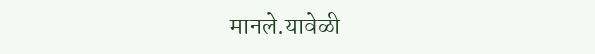मानले.यावेळी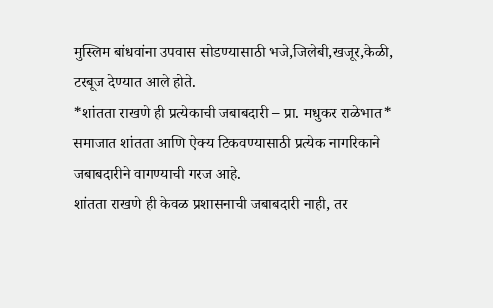मुस्लिम बांधवांना उपवास सोडण्यासाठी भजे,जिलेबी,खजूर,केळी, टरबूज देण्यात आले होते.
*शांतता राखणे ही प्रत्येकाची जबाबदारी – प्रा. मधुकर राळेभात*
समाजात शांतता आणि ऐक्य टिकवण्यासाठी प्रत्येक नागरिकाने जबाबदारीने वागण्याची गरज आहे.
शांतता राखणे ही केवळ प्रशासनाची जबाबदारी नाही, तर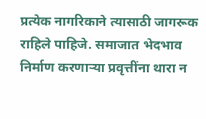प्रत्येक नागरिकाने त्यासाठी जागरूक राहिले पाहिजे. समाजात भेदभाव निर्माण करणाऱ्या प्रवृत्तींना थारा न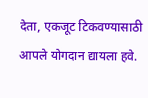देता, एकजूट टिकवण्यासाठी आपले योगदान द्यायला हवे.